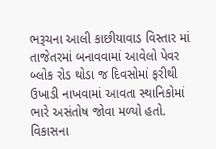ભરૂચના આલી કાછીયાવાડ વિસ્તાર માં તાજેતરમાં બનાવવામાં આવેલો પેવર બ્લોક રોડ થોડા જ દિવસોમાં ફરીથી ઉખાડી નાખવામાં આવતા સ્થાનિકોમાં ભારે અસંતોષ જોવા મળ્યો હતો. વિકાસના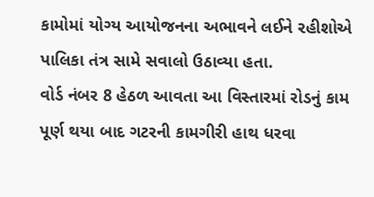કામોમાં યોગ્ય આયોજનના અભાવને લઈને રહીશોએ પાલિકા તંત્ર સામે સવાલો ઉઠાવ્યા હતા.
વોર્ડ નંબર 8 હેઠળ આવતા આ વિસ્તારમાં રોડનું કામ પૂર્ણ થયા બાદ ગટરની કામગીરી હાથ ધરવા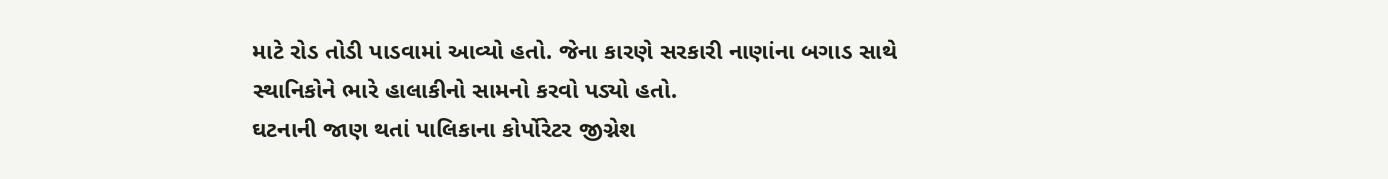માટે રોડ તોડી પાડવામાં આવ્યો હતો. જેના કારણે સરકારી નાણાંના બગાડ સાથે સ્થાનિકોને ભારે હાલાકીનો સામનો કરવો પડ્યો હતો.
ઘટનાની જાણ થતાં પાલિકાના કોર્પોરેટર જીગ્નેશ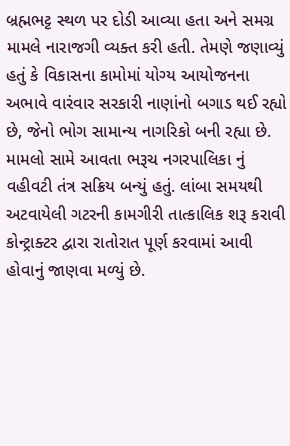બ્રહ્મભટ્ટ સ્થળ પર દોડી આવ્યા હતા અને સમગ્ર મામલે નારાજગી વ્યક્ત કરી હતી. તેમણે જણાવ્યું હતું કે વિકાસના કામોમાં યોગ્ય આયોજનના અભાવે વારંવાર સરકારી નાણાંનો બગાડ થઈ રહ્યો છે, જેનો ભોગ સામાન્ય નાગરિકો બની રહ્યા છે.
મામલો સામે આવતા ભરૂચ નગરપાલિકા નું વહીવટી તંત્ર સક્રિય બન્યું હતું. લાંબા સમયથી અટવાયેલી ગટરની કામગીરી તાત્કાલિક શરૂ કરાવી કોન્ટ્રાક્ટર દ્વારા રાતોરાત પૂર્ણ કરવામાં આવી હોવાનું જાણવા મળ્યું છે.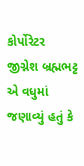કોર્પોરેટર જીગ્નેશ બ્રહ્મભટ્ટ એ વધુમાં જણાવ્યું હતું કે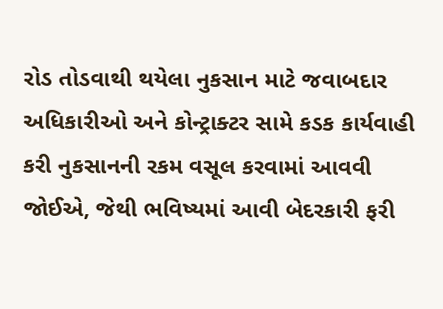રોડ તોડવાથી થયેલા નુકસાન માટે જવાબદાર અધિકારીઓ અને કોન્ટ્રાક્ટર સામે કડક કાર્યવાહી કરી નુકસાનની રકમ વસૂલ કરવામાં આવવી જોઈએ, જેથી ભવિષ્યમાં આવી બેદરકારી ફરી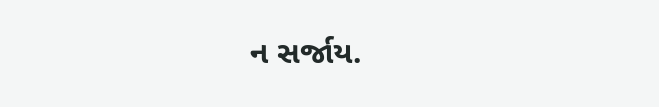ન સર્જાય.